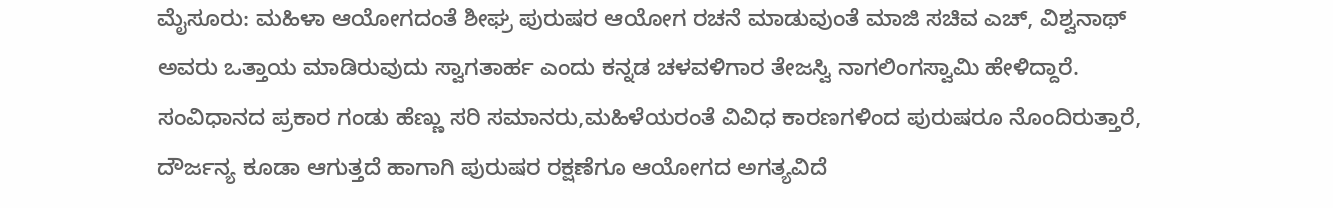ಮೈಸೂರು: ಮಹಿಳಾ ಆಯೋಗದಂತೆ ಶೀಘ್ರ ಪುರುಷರ ಆಯೋಗ ರಚನೆ ಮಾಡುವುಂತೆ ಮಾಜಿ ಸಚಿವ ಎಚ್, ವಿಶ್ವನಾಥ್ ಅವರು ಒತ್ತಾಯ ಮಾಡಿರುವುದು ಸ್ವಾಗತಾರ್ಹ ಎಂದು ಕನ್ನಡ ಚಳವಳಿಗಾರ ತೇಜಸ್ವಿ ನಾಗಲಿಂಗಸ್ವಾಮಿ ಹೇಳಿದ್ದಾರೆ.
ಸಂವಿಧಾನದ ಪ್ರಕಾರ ಗಂಡು ಹೆಣ್ಣು ಸರಿ ಸಮಾನರು,ಮಹಿಳೆಯರಂತೆ ವಿವಿಧ ಕಾರಣಗಳಿಂದ ಪುರುಷರೂ ನೊಂದಿರುತ್ತಾರೆ, ದೌರ್ಜನ್ಯ ಕೂಡಾ ಆಗುತ್ತದೆ ಹಾಗಾಗಿ ಪುರುಷರ ರಕ್ಷಣೆಗೂ ಆಯೋಗದ ಅಗತ್ಯವಿದೆ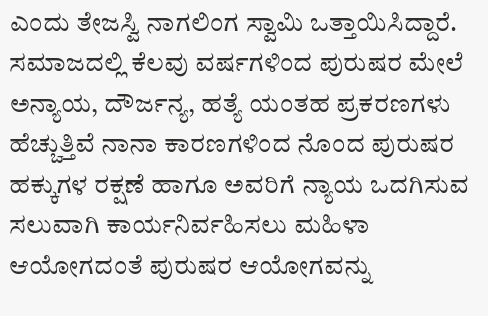ಎಂದು ತೇಜಸ್ವಿ ನಾಗಲಿಂಗ ಸ್ವಾಮಿ ಒತ್ತಾಯಿಸಿದ್ದಾರೆ.
ಸಮಾಜದಲ್ಲಿ ಕೆಲವು ವರ್ಷಗಳಿಂದ ಪುರುಷರ ಮೇಲೆ ಅನ್ಯಾಯ, ದೌರ್ಜನ್ಯ, ಹತ್ಯೆ ಯಂತಹ ಪ್ರಕರಣಗಳು ಹೆಚ್ಚುತ್ತಿವೆ ನಾನಾ ಕಾರಣಗಳಿಂದ ನೊಂದ ಪುರುಷರ ಹಕ್ಕುಗಳ ರಕ್ಷಣೆ ಹಾಗೂ ಅವರಿಗೆ ನ್ಯಾಯ ಒದಗಿಸುವ ಸಲುವಾಗಿ ಕಾರ್ಯನಿರ್ವಹಿಸಲು ಮಹಿಳಾ ಆಯೋಗದಂತೆ ಪುರುಷರ ಆಯೋಗವನ್ನು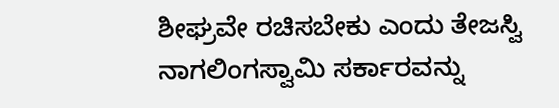ಶೀಘ್ರವೇ ರಚಿಸಬೇಕು ಎಂದು ತೇಜಸ್ವಿ ನಾಗಲಿಂಗಸ್ವಾಮಿ ಸರ್ಕಾರವನ್ನು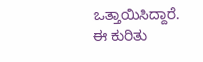ಒತ್ತಾಯಿಸಿದ್ದಾರೆ.
ಈ ಕುರಿತು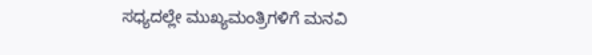ಸಧ್ಯದಲ್ಲೇ ಮುಖ್ಯಮಂತ್ರಿಗಳಿಗೆ ಮನವಿ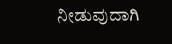ನೀಡುವುದಾಗಿ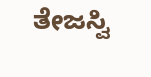ತೇಜಸ್ವಿ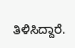ತಿಳಿಸಿದ್ದಾರೆ.